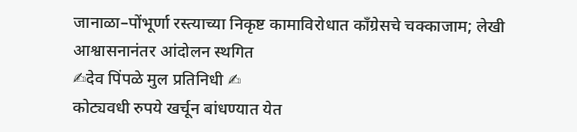जानाळा–पोंभूर्णा रस्त्याच्या निकृष्ट कामाविरोधात काँग्रेसचे चक्काजाम; लेखी आश्वासनानंतर आंदोलन स्थगित
✍देव पिंपळे मुल प्रतिनिधी ✍
कोट्यवधी रुपये खर्चून बांधण्यात येत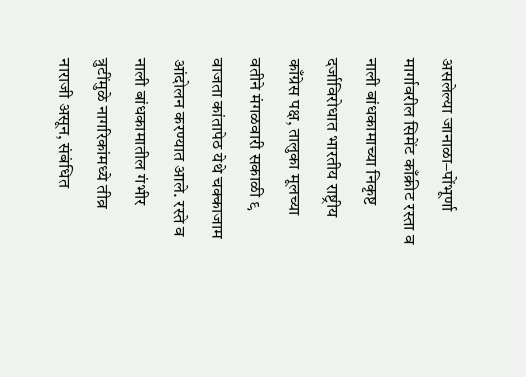असलेल्या जानाळा–पोंभूर्णा मार्गावरील सिमेंट काँक्रीट रस्ता व नाली बांधकामाच्या निकृष्ट दर्जाविरोधात भारतीय राष्ट्रीय काँग्रेस पक्ष, तालुका मूलच्या वतीने मंगळवारी सकाळी ९ वाजता कांतापेठ येथे चक्काजाम आंदोलन करण्यात आले. रस्ते व नाली बांधकामातील गंभीर त्रुटींमुळे नागरिकांमध्ये तीव्र नाराजी असून, संबंधित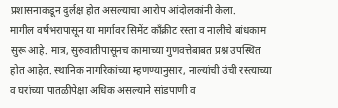प्रशासनाकडून दुर्लक्ष होत असल्याचा आरोप आंदोलकांनी केला.
मागील वर्षभरापासून या मार्गावर सिमेंट काँक्रीट रस्ता व नालीचे बांधकाम सुरू आहे. मात्र, सुरुवातीपासूनच कामाच्या गुणवत्तेबाबत प्रश्न उपस्थित होत आहेत. स्थानिक नागरिकांच्या म्हणण्यानुसार, नाल्यांची उंची रस्त्याच्या व घरांच्या पातळीपेक्षा अधिक असल्याने सांडपाणी व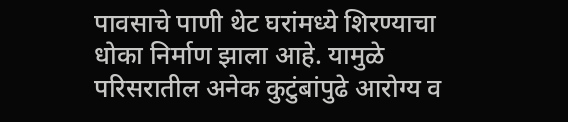पावसाचे पाणी थेट घरांमध्ये शिरण्याचा धोका निर्माण झाला आहे. यामुळे परिसरातील अनेक कुटुंबांपुढे आरोग्य व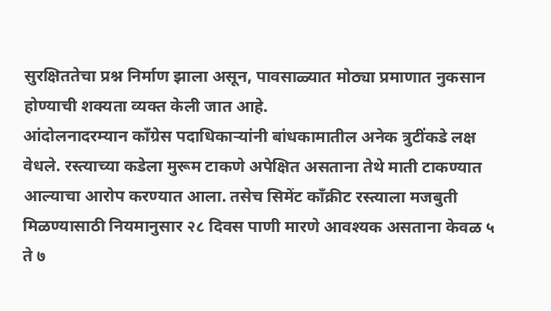सुरक्षिततेचा प्रश्न निर्माण झाला असून, पावसाळ्यात मोठ्या प्रमाणात नुकसान होण्याची शक्यता व्यक्त केली जात आहे.
आंदोलनादरम्यान काँग्रेस पदाधिकाऱ्यांनी बांधकामातील अनेक त्रुटींकडे लक्ष वेधले. रस्त्याच्या कडेला मुरूम टाकणे अपेक्षित असताना तेथे माती टाकण्यात आल्याचा आरोप करण्यात आला. तसेच सिमेंट काँक्रीट रस्त्याला मजबुती मिळण्यासाठी नियमानुसार २८ दिवस पाणी मारणे आवश्यक असताना केवळ ५ ते ७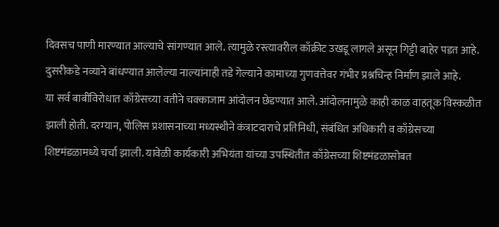दिवसच पाणी मारण्यात आल्याचे सांगण्यात आले. त्यामुळे रस्त्यावरील काँक्रीट उखडू लागले असून गिट्टी बाहेर पडत आहे. दुसरीकडे नव्याने बांधण्यात आलेल्या नाल्यांनाही तडे गेल्याने कामाच्या गुणवत्तेवर गंभीर प्रश्नचिन्ह निर्माण झाले आहे.
या सर्व बाबींविरोधात काँग्रेसच्या वतीने चक्काजाम आंदोलन छेडण्यात आले. आंदोलनामुळे काही काळ वाहतूक विस्कळीत झाली होती. दरम्यान, पोलिस प्रशासनाच्या मध्यस्थीने कंत्राटदाराचे प्रतिनिधी, संबंधित अधिकारी व काँग्रेसच्या शिष्टमंडळामध्ये चर्चा झाली. यावेळी कार्यकारी अभियंता यांच्या उपस्थितीत काँग्रेसच्या शिष्टमंडळासोबत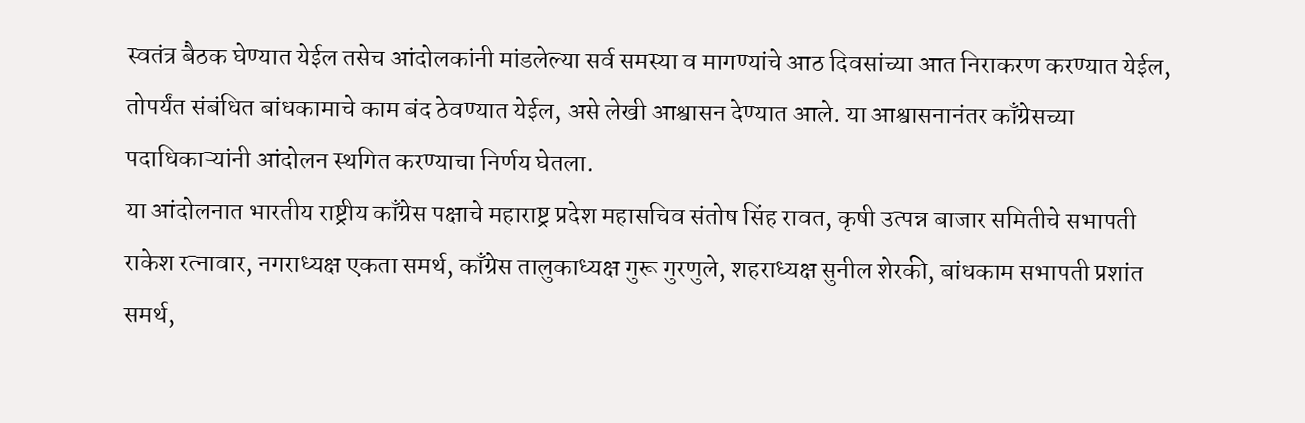स्वतंत्र बैठक घेण्यात येईल तसेच आंदोलकांनी मांडलेल्या सर्व समस्या व मागण्यांचे आठ दिवसांच्या आत निराकरण करण्यात येईल, तोपर्यंत संबंधित बांधकामाचे काम बंद ठेवण्यात येईल, असे लेखी आश्वासन देण्यात आले. या आश्वासनानंतर काँग्रेसच्या पदाधिकाऱ्यांनी आंदोलन स्थगित करण्याचा निर्णय घेतला.
या आंदोलनात भारतीय राष्ट्रीय काँग्रेस पक्षाचे महाराष्ट्र प्रदेश महासचिव संतोष सिंह रावत, कृषी उत्पन्न बाजार समितीचे सभापती राकेश रत्नावार, नगराध्यक्ष एकता समर्थ, काँग्रेस तालुकाध्यक्ष गुरू गुरणुले, शहराध्यक्ष सुनील शेरकी, बांधकाम सभापती प्रशांत समर्थ,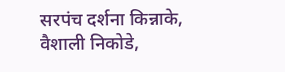सरपंच दर्शना किन्नाके, वैशाली निकोडे,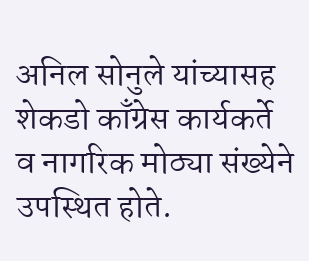अनिल सोनुले यांच्यासह शेकडो काँग्रेस कार्यकर्ते व नागरिक मोठ्या संख्येने उपस्थित होते.